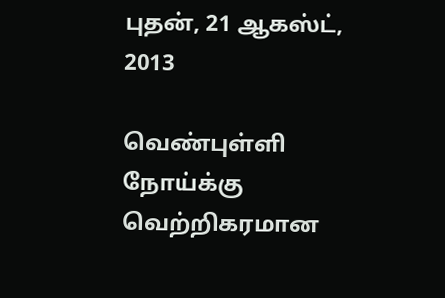புதன், 21 ஆகஸ்ட், 2013

வெண்புள்ளி நோய்க்கு வெற்றிகரமான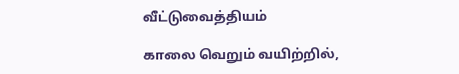வீட்டுவைத்தியம்

காலை வெறும் வயிற்றில்,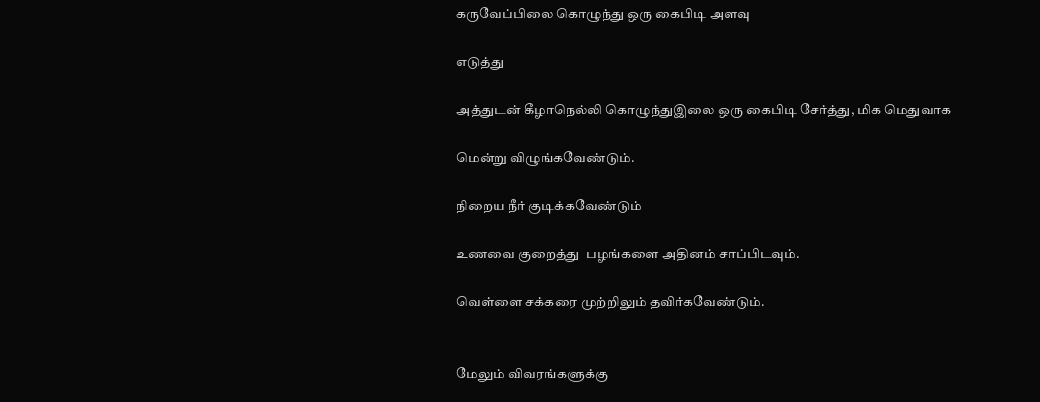கருவேப்பிலை கொழுந்து ஒரு கைபிடி அளவு

எடுத்து

அத்துடன் கீழாநெல்லி கொழுந்துஇலை ஒரு கைபிடி சேர்த்து, மிக மெதுவாக

மென்று விழுங்கவேண்டும்.

நிறைய நீர் குடிக்கவேண்டும்

உணவை குறைத்து  பழங்களை அதினம் சாப்பிடவும்.

வெள்ளை சக்கரை முற்றிலும் தவிர்கவேண்டும்.


மேலும் விவரங்களுக்கு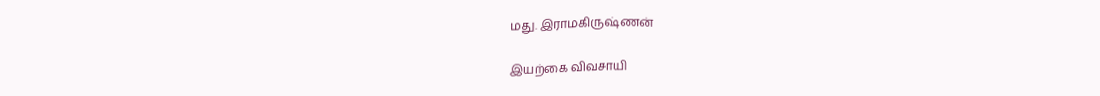மது. இராமகிருஷ்ணன்

இயற்கை விவசாயி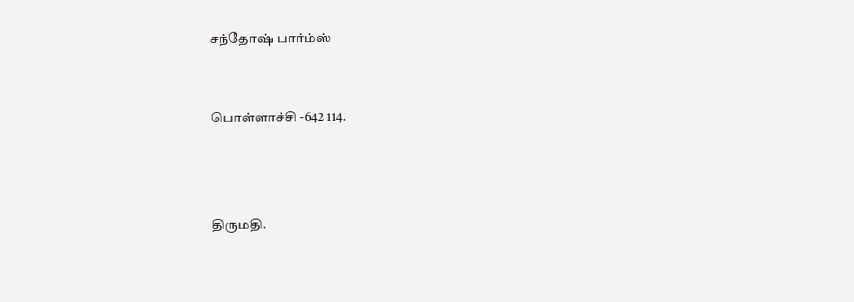சந்தோஷ் பார்ம்ஸ்


பொள்ளாச்சி -642 114.



திருமதி.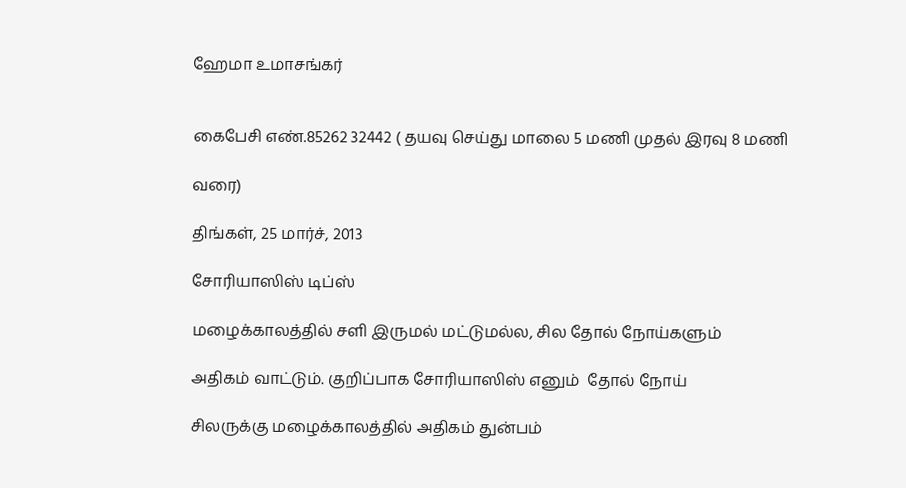ஹேமா உமாசங்கர்


கைபேசி எண்.85262 32442 ( தயவு செய்து மாலை 5 மணி முதல் இரவு 8 மணி

வரை)

திங்கள், 25 மார்ச், 2013

சோரியாஸிஸ் டிப்ஸ்

மழைக்காலத்தில் சளி இருமல் மட்டுமல்ல, சில தோல் நோய்களும்

அதிகம் வாட்டும். குறிப்பாக சோரியாஸிஸ் எனும்  தோல் நோய்

சிலருக்கு மழைக்காலத்தில் அதிகம் துன்பம்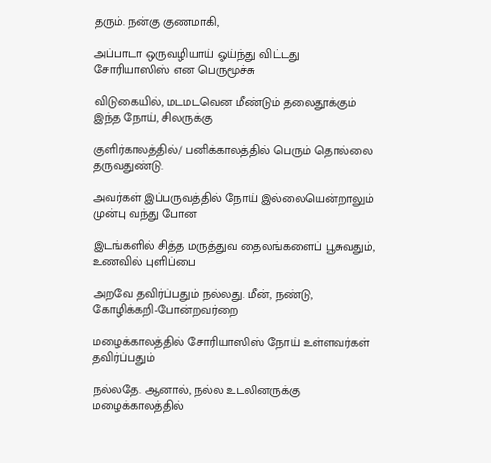தரும். நன்கு குணமாகி,

அப்பாடா ஒருவழியாய் ஓய்ந்து விட்டது சோரியாஸிஸ் என பெருமூச்சு

விடுகையில், மடமடவென மீண்டும் தலைதூக்கும் இந்த நோய், சிலருக்கு

குளிர்காலத்தில்/ பனிக்காலத்தில் பெரும் தொல்லை தருவதுண்டு.

அவர்கள் இப்பருவத்தில் நோய் இல்லையென்றாலும் முன்பு வந்து போன

இடங்களில் சித்த மருத்துவ தைலங்களைப் பூசுவதும், உணவில் புளிப்பை

அறவே தவிர்ப்பதும் நல்லது. மீன், நண்டு, கோழிக்கறி-போன்றவர்றை

மழைக்காலத்தில் சோரியாஸிஸ் நோய் உள்ளவர்கள் தவிர்ப்பதும்

நல்லதே. ஆனால், நல்ல உடலினருக்கு மழைக்காலத்தில்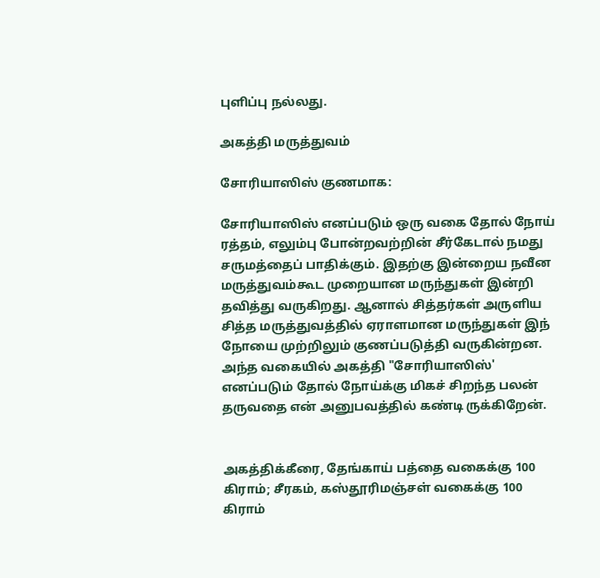புளிப்பு நல்லது.

அகத்தி மருத்துவம்

சோரியாஸிஸ் குணமாக:

சோரியாஸிஸ் எனப்படும் ஒரு வகை தோல் நோய் ரத்தம், எலும்பு போன்றவற்றின் சீர்கேடால் நமது சருமத்தைப் பாதிக்கும். இதற்கு இன்றைய நவீன மருத்துவம்கூட முறையான மருந்துகள் இன்றி தவித்து வருகிறது. ஆனால் சித்தர்கள் அருளிய சித்த மருத்துவத்தில் ஏராளமான மருந்துகள் இந் நோயை முற்றிலும் குணப்படுத்தி வருகின்றன. அந்த வகையில் அகத்தி "சோரியாஸிஸ்' எனப்படும் தோல் நோய்க்கு மிகச் சிறந்த பலன் தருவதை என் அனுபவத்தில் கண்டி ருக்கிறேன்.


அகத்திக்கீரை, தேங்காய் பத்தை வகைக்கு 100 கிராம்; சீரகம், கஸ்தூரிமஞ்சள் வகைக்கு 100 கிராம்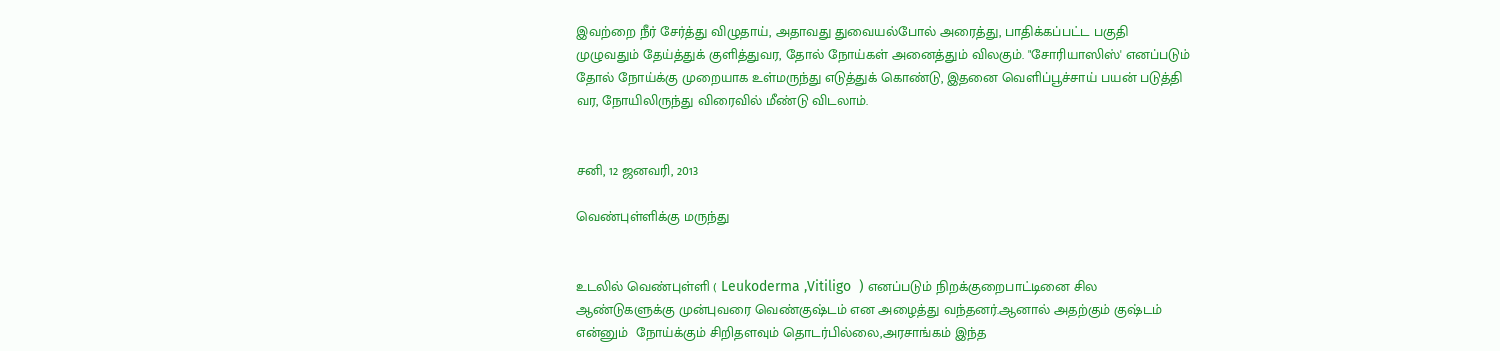இவற்றை நீர் சேர்த்து விழுதாய், அதாவது துவையல்போல் அரைத்து, பாதிக்கப்பட்ட பகுதி முழுவதும் தேய்த்துக் குளித்துவர, தோல் நோய்கள் அனைத்தும் விலகும். "சோரியாஸிஸ்' எனப்படும் தோல் நோய்க்கு முறையாக உள்மருந்து எடுத்துக் கொண்டு, இதனை வெளிப்பூச்சாய் பயன் படுத்தி வர, நோயிலிருந்து விரைவில் மீண்டு விடலாம்.


சனி, 12 ஜனவரி, 2013

வெண்புள்ளிக்கு மருந்து


உடலில் வெண்புள்ளி ( Leukoderma ,Vitiligo  ) எனப்படும் நிறக்குறைபாட்டினை சில ஆண்டுகளுக்கு முன்புவரை வெண்குஷ்டம் என அழைத்து வந்தனர்.ஆனால் அதற்கும் குஷ்டம்  என்னும்  நோய்க்கும் சிறிதளவும் தொடர்பில்லை,அரசாங்கம் இந்த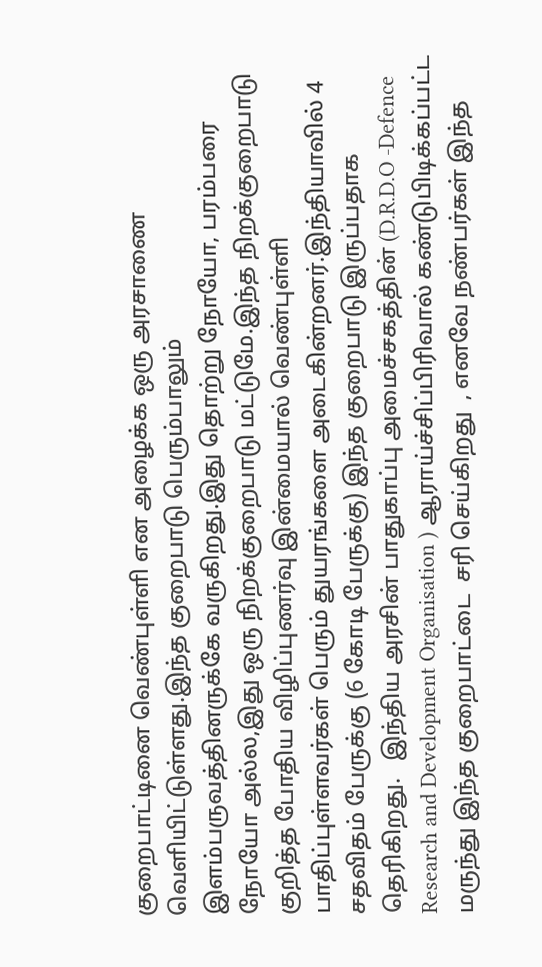குறைபாட்டினை வெண்புள்ளி என அழைக்க ஒரு அரசாணை வெளியிட்டுள்ளது.இந்த குறைபாடு பெரும்பாலும் இளம்பருவத்தினருக்கே வருகிறது.இது தொற்று நோயோ, பரம்பரை நோயோ அல்ல,இது ஒரு நிறக்குறைபாடு மட்டுமே.இந்த நிறக்குறைபாடு குறித்த போதிய விழிப்புணர்வு இன்மையால் வெண்புள்ளி பாதிப்புள்ளவர்கள் பெரும் துயரங்களை அடைகின்றனர்.இந்தியாவில் 4 சதவிதம் பேருக்கு (6 கோடி பேருக்கு) இந்த குறைபாடு இருப்பதாக தெரிகிறது.   இந்திய அரசின் பாதுகாப்பு அமைச்சகத்தின் (D.R.D.O -Defence Research and Development Organisation ) ஆராய்ச்சிப்பிரிவால் கண்டுபிடிக்கப்பட்ட மருந்து இந்த குறைபாட்டை  சரி செய்கிறது  , எனவே நண்பர்கள் இந்த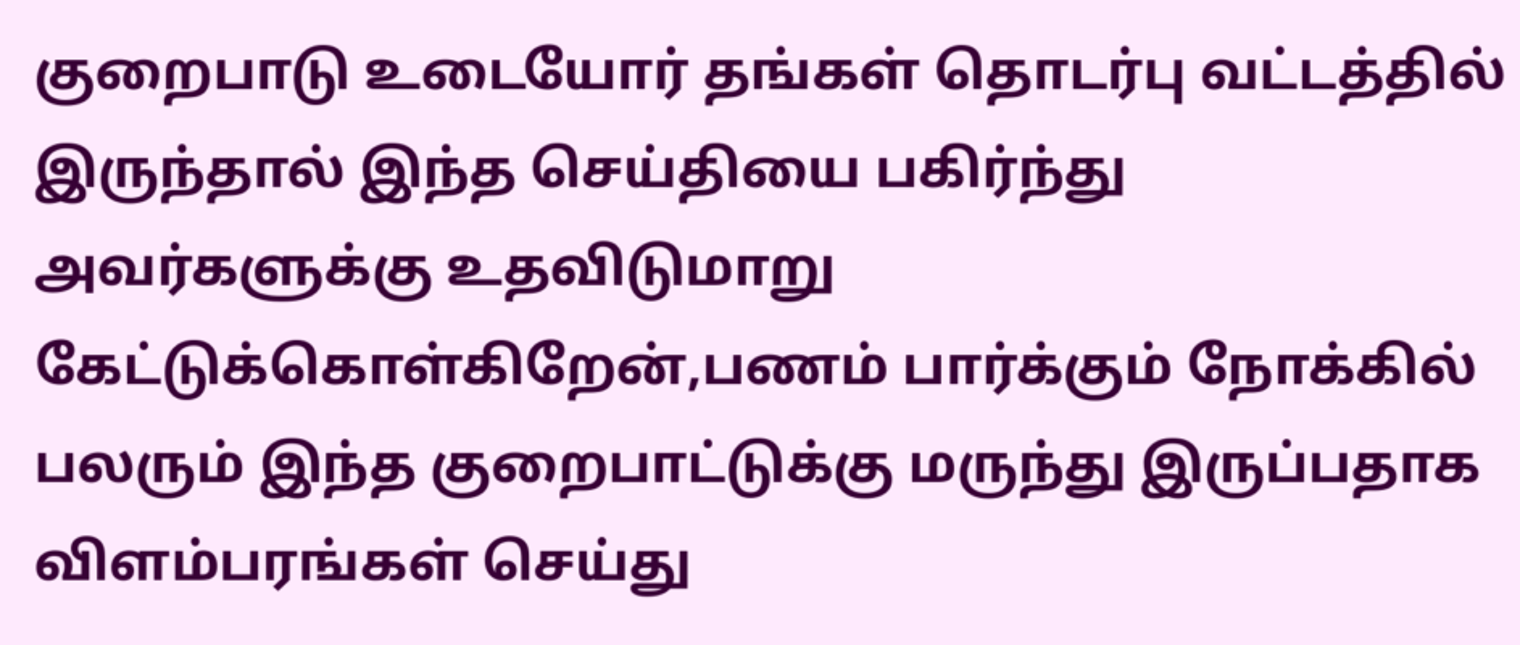குறைபாடு உடையோர் தங்கள் தொடர்பு வட்டத்தில் இருந்தால் இந்த செய்தியை பகிர்ந்து அவர்களுக்கு உதவிடுமாறு கேட்டுக்கொள்கிறேன்,பணம் பார்க்கும் நோக்கில் பலரும் இந்த குறைபாட்டுக்கு மருந்து இருப்பதாக விளம்பரங்கள் செய்து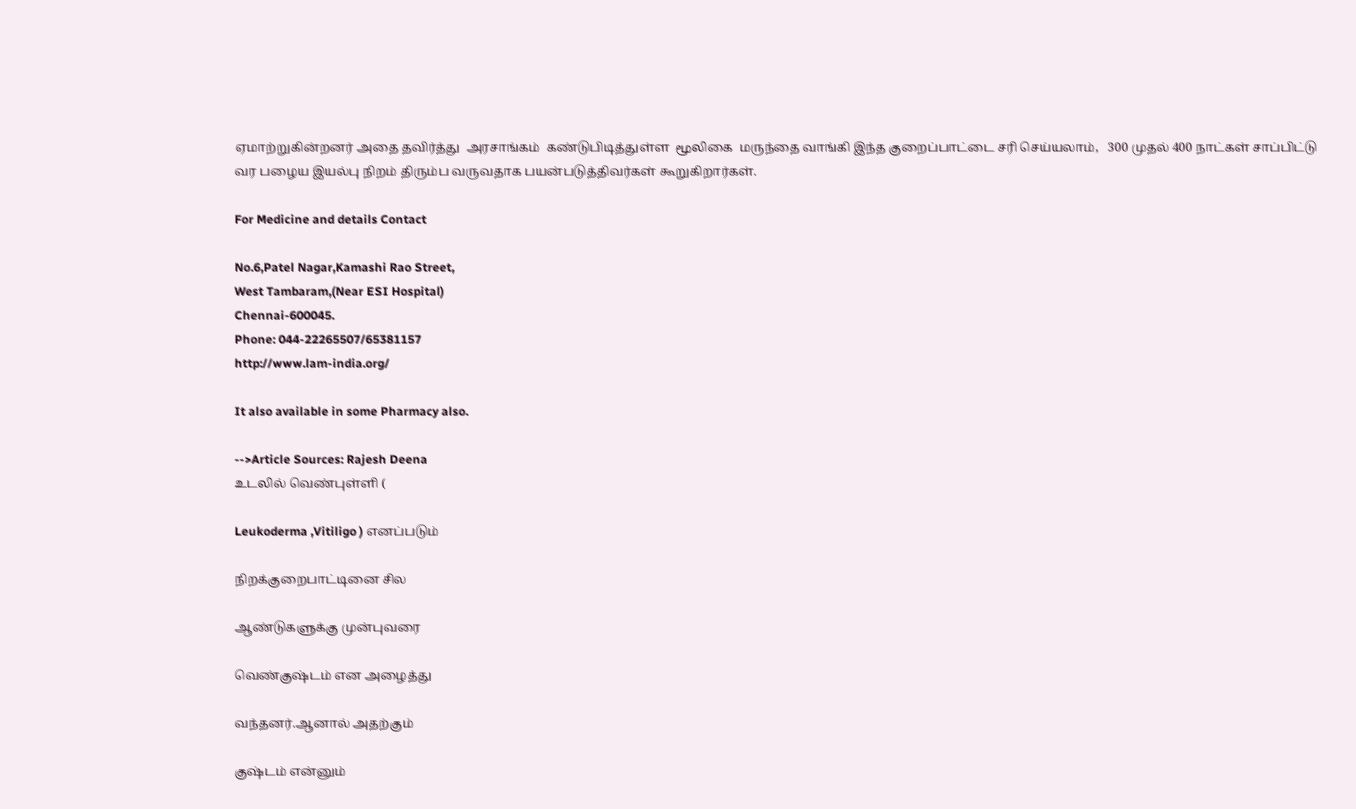ஏமாற்றுகின்றனர் அதை தவிர்த்து  அரசாங்கம்  கண்டுபிடித்துள்ள  மூலிகை  மருந்தை வாங்கி இந்த குறைப்பாட்டை சரி செய்யலாம்,   300 முதல் 400 நாட்கள் சாப்பிட்டு வர பழைய இயல்பு நிறம் திரும்ப வருவதாக பயன்படுத்திவர்கள் கூறுகிறார்கள்.

For Medicine and details Contact

No.6,Patel Nagar,Kamashi Rao Street,
West Tambaram,(Near ESI Hospital)
Chennai-600045.
Phone: 044-22265507/65381157
http://www.lam-india.org/

It also available in some Pharmacy also.

-->Article Sources: Rajesh Deena
உடலில் வெண்புள்ளி (

Leukoderma ,Vitiligo ) எனப்படும்

நிறக்குறைபாட்டினை சில

ஆண்டுகளுக்கு முன்புவரை

வெண்குஷ்டம் என அழைத்து

வந்தனர்.ஆனால் அதற்கும்

குஷ்டம் என்னும்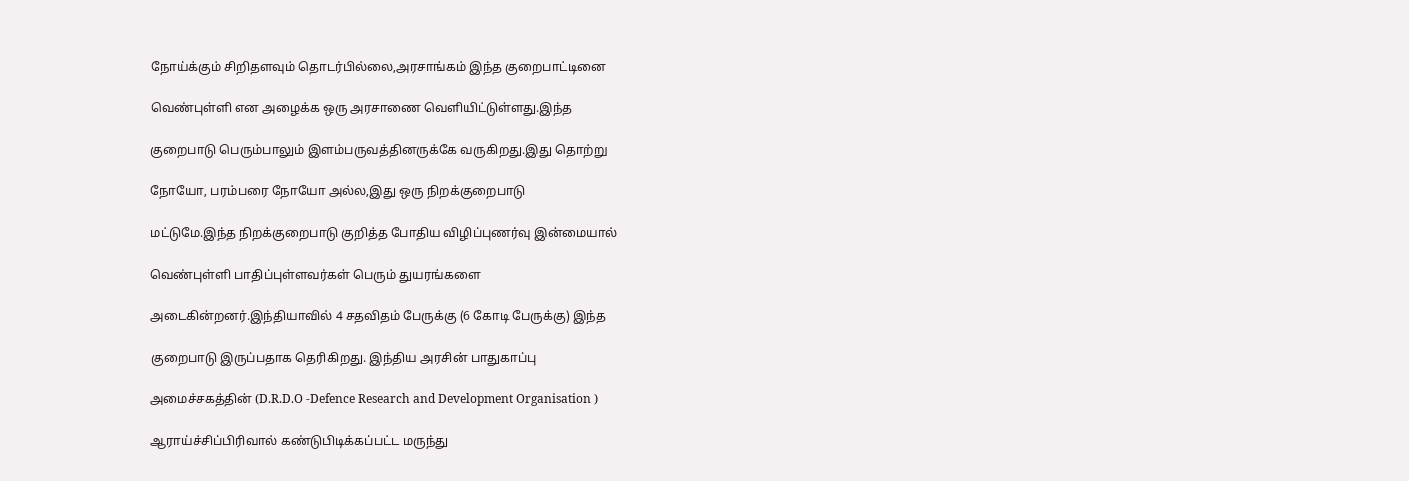நோய்க்கும் சிறிதளவும் தொடர்பில்லை,அரசாங்கம் இந்த குறைபாட்டினை

வெண்புள்ளி என அழைக்க ஒரு அரசாணை வெளியிட்டுள்ளது.இந்த

குறைபாடு பெரும்பாலும் இளம்பருவத்தினருக்கே வருகிறது.இது தொற்று

நோயோ, பரம்பரை நோயோ அல்ல,இது ஒரு நிறக்குறைபாடு

மட்டுமே.இந்த நிறக்குறைபாடு குறித்த போதிய விழிப்புணர்வு இன்மையால்

வெண்புள்ளி பாதிப்புள்ளவர்கள் பெரும் துயரங்களை

அடைகின்றனர்.இந்தியாவில் 4 சதவிதம் பேருக்கு (6 கோடி பேருக்கு) இந்த

குறைபாடு இருப்பதாக தெரிகிறது. இந்திய அரசின் பாதுகாப்பு

அமைச்சகத்தின் (D.R.D.O -Defence Research and Development Organisation )

ஆராய்ச்சிப்பிரிவால் கண்டுபிடிக்கப்பட்ட மருந்து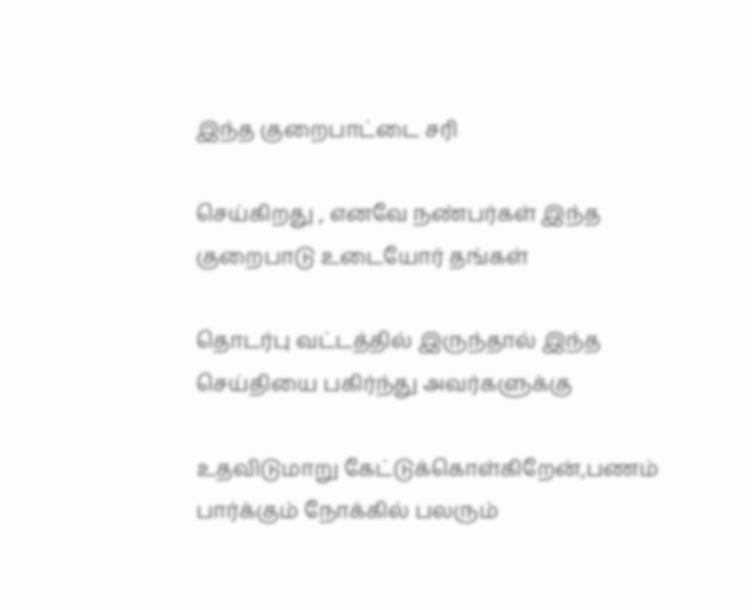இந்த குறைபாட்டை சரி

செய்கிறது , எனவே நண்பர்கள் இந்த குறைபாடு உடையோர் தங்கள்

தொடர்பு வட்டத்தில் இருந்தால் இந்த செய்தியை பகிர்ந்து அவர்களுக்கு

உதவிடுமாறு கேட்டுக்கொள்கிறேன்,பணம் பார்க்கும் நோக்கில் பலரும்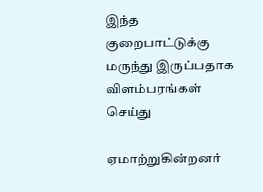இந்த குறைபாட்டுக்கு மருந்து இருப்பதாக விளம்பரங்கள் செய்து

ஏமாற்றுகின்றனர்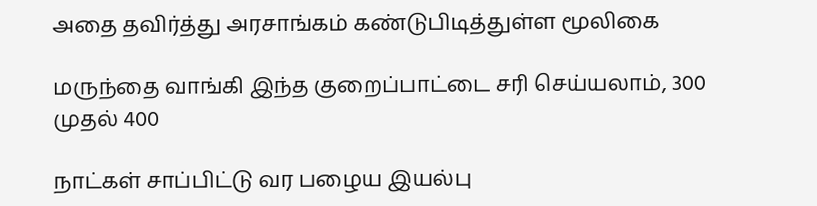அதை தவிர்த்து அரசாங்கம் கண்டுபிடித்துள்ள மூலிகை

மருந்தை வாங்கி இந்த குறைப்பாட்டை சரி செய்யலாம், 300 முதல் 400

நாட்கள் சாப்பிட்டு வர பழைய இயல்பு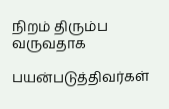நிறம் திரும்ப வருவதாக

பயன்படுத்திவர்கள்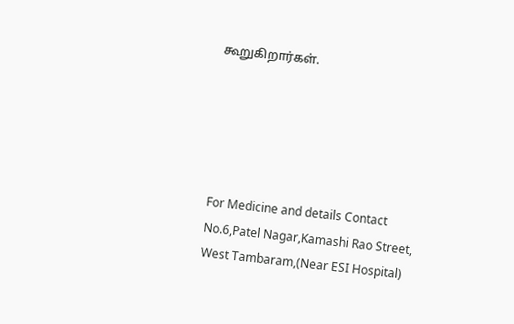கூறுகிறார்கள்.





For Medicine and details Contact
No.6,Patel Nagar,Kamashi Rao Street,
West Tambaram,(Near ESI Hospital)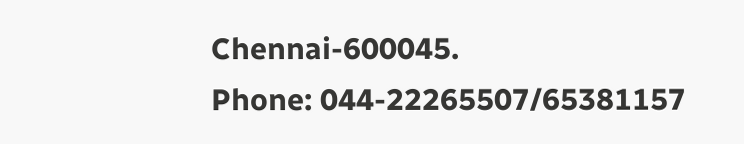Chennai-600045.
Phone: 044-22265507/65381157